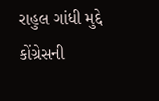રાહુલ ગાંધી મુદ્દે કોંગ્રેસની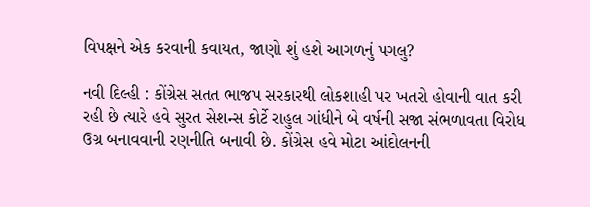વિપક્ષને એક કરવાની કવાયત, જાણો શું હશે આગળનું પગલુ?

નવી દિલ્હી : કોંગ્રેસ સતત ભાજપ સરકારથી લોકશાહી પર ખતરો હોવાની વાત કરી રહી છે ત્યારે હવે સુરત સેશન્સ કોર્ટે રાહુલ ગાંધીને બે વર્ષની સજા સંભળાવતા વિરોધ ઉગ્ર બનાવવાની રણનીતિ બનાવી છે. કોંગ્રેસ હવે મોટા આંદોલનની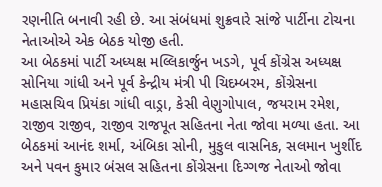રણનીતિ બનાવી રહી છે. આ સંબંધમાં શુક્રવારે સાંજે પાર્ટીના ટોચના નેતાઓએ એક બેઠક યોજી હતી.
આ બેઠકમાં પાર્ટી અધ્યક્ષ મલ્લિકાર્જુન ખડગે, પૂર્વ કોંગ્રેસ અધ્યક્ષ સોનિયા ગાંધી અને પૂર્વ કેન્દ્રીય મંત્રી પી ચિદમ્બરમ, કોંગ્રેસના મહાસચિવ પ્રિયંકા ગાંધી વાડ્રા, કેસી વેણુગોપાલ, જયરામ રમેશ, રાજીવ રાજીવ, રાજીવ રાજપૂત સહિતના નેતા જોવા મળ્યા હતા. આ બેઠકમાં આનંદ શર્મા, અંબિકા સોની, મુકુલ વાસનિક, સલમાન ખુર્શીદ અને પવન કુમાર બંસલ સહિતના કોંગ્રેસના દિગ્ગજ નેતાઓ જોવા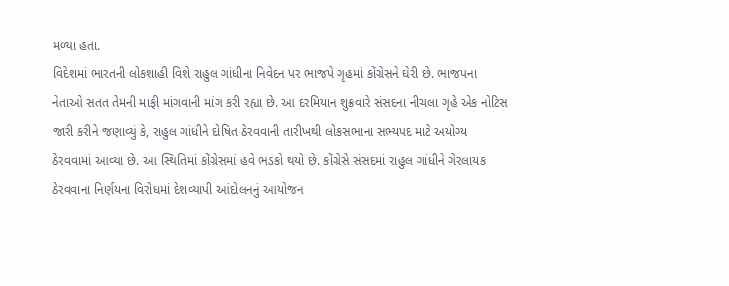મળ્યા હતા.
વિદેશમાં ભારતની લોકશાહી વિશે રાહુલ ગાંધીના નિવેદન પર ભાજપે ગૃહમાં કોંગ્રેસને ઘેરી છે. ભાજપના નેતાઓ સતત તેમની માફી માંગવાની માંગ કરી રહ્યા છે. આ દરમિયાન શુક્રવારે સંસદના નીચલા ગૃહે એક નોટિસ જારી કરીને જણાવ્યું કે, રાહુલ ગાંધીને દોષિત ઠેરવવાની તારીખથી લોકસભાના સભ્યપદ માટે અયોગ્ય ઠેરવવામાં આવ્યા છે. આ સ્થિતિમાં કોંગ્રેસમાં હવે ભડકો થયો છે. કોંગ્રેસે સંસદમાં રાહુલ ગાંધીને ગેરલાયક ઠેરવવાના નિર્ણયના વિરોધમાં દેશવ્યાપી આંદોલનનું આયોજન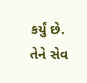કર્યું છે. તેને સેવ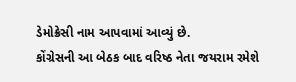ડેમોક્રેસી નામ આપવામાં આવ્યું છે.
કોંગ્રેસની આ બેઠક બાદ વરિષ્ઠ નેતા જયરામ રમેશે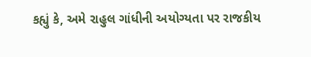કહ્યું કે, અમે રાહુલ ગાંધીની અયોગ્યતા પર રાજકીય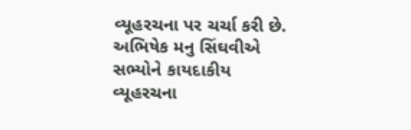વ્યૂહરચના પર ચર્ચા કરી છે. અભિષેક મનુ સિંઘવીએ સભ્યોને કાયદાકીય વ્યૂહરચના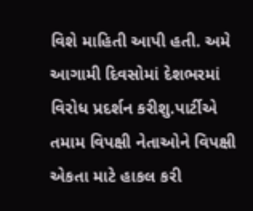વિશે માહિતી આપી હતી. અમે આગામી દિવસોમાં દેશભરમાં વિરોધ પ્રદર્શન કરીશુ.પાર્ટીએ તમામ વિપક્ષી નેતાઓને વિપક્ષી એકતા માટે હાકલ કરી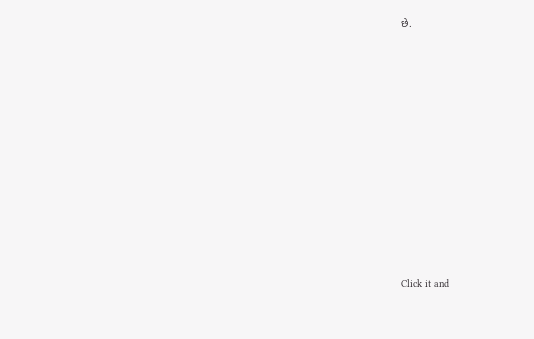છે.












Click it and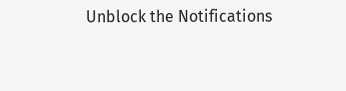Unblock the Notifications